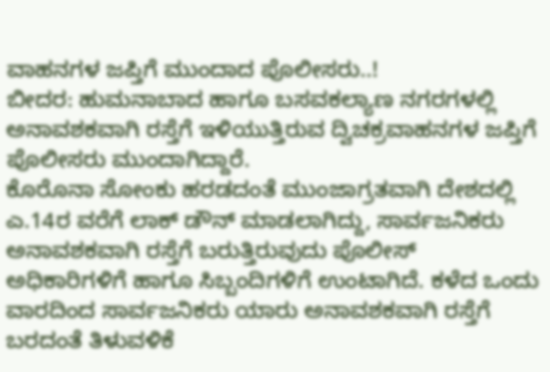ವಾಹನಗಳ ಜಪ್ತಿಗೆ ಮುಂದಾದ ಪೊಲೀಸರು..!
ಬೀದರ: ಹುಮನಾಬಾದ ಹಾಗೂ ಬಸವಕಲ್ಯಾಣ ನಗರಗಳಲ್ಲಿ ಅನಾವಶಕವಾಗಿ ರಸ್ತೆಗೆ ಇಳಿಯುತ್ತಿರುವ ದ್ವಿಚಕ್ರವಾಹನಗಳ ಜಪ್ತಿಗೆ ಪೊಲೀಸರು ಮುಂದಾಗಿದ್ದಾರೆ.
ಕೊರೊನಾ ಸೋಂಕು ಹರಡದಂತೆ ಮುಂಜಾಗ್ರತವಾಗಿ ದೇಶದಲ್ಲಿ ಎ.14ರ ವರೆಗೆ ಲಾಕ್ ಡೌನ್ ಮಾಡಲಾಗಿದ್ದು, ಸಾರ್ವಜನಿಕರು ಅನಾವಶಕವಾಗಿ ರಸ್ತೆಗೆ ಬರುತ್ತಿರುವುದು ಪೊಲೀಸ್ ಅಧಿಕಾರಿಗಳಿಗೆ ಹಾಗೂ ಸಿಬ್ಬಂದಿಗಳಿಗೆ ಉಂಟಾಗಿದೆ. ಕಳೆದ ಒಂದು ವಾರದಿಂದ ಸಾರ್ವಜನಿಕರು ಯಾರು ಅನಾವಶಕವಾಗಿ ರಸ್ತೆಗೆ ಬರದಂತೆ ತಿಳುವಳಿಕೆ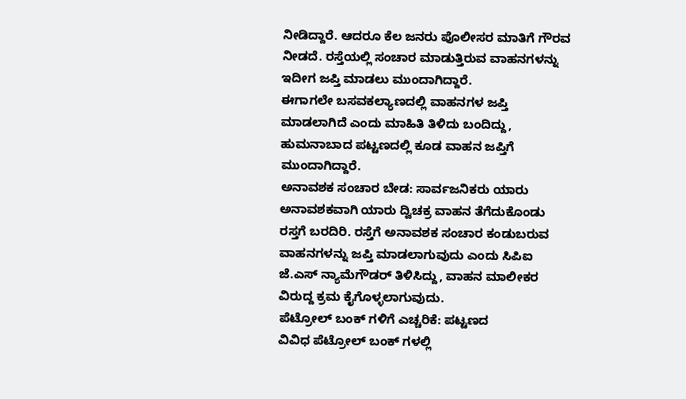ನೀಡಿದ್ದಾರೆ. ಆದರೂ ಕೆಲ ಜನರು ಪೊಲೀಸರ ಮಾತಿಗೆ ಗೌರವ ನೀಡದೆ. ರಸ್ತೆಯಲ್ಲಿ ಸಂಚಾರ ಮಾಡುತ್ತಿರುವ ವಾಹನಗಳನ್ನು ಇದೀಗ ಜಪ್ತಿ ಮಾಡಲು ಮುಂದಾಗಿದ್ದಾರೆ.
ಈಗಾಗಲೇ ಬಸವಕಲ್ಯಾಣದಲ್ಲಿ ವಾಹನಗಳ ಜಪ್ತಿ ಮಾಡಲಾಗಿದೆ ಎಂದು ಮಾಹಿತಿ ತಿಳಿದು ಬಂದಿದ್ದು, ಹುಮನಾಬಾದ ಪಟ್ಟಣದಲ್ಲಿ ಕೂಡ ವಾಹನ ಜಪ್ತಿಗೆ ಮುಂದಾಗಿದ್ದಾರೆ.
ಅನಾವಶಕ ಸಂಚಾರ ಬೇಡ: ಸಾರ್ವಜನಿಕರು ಯಾರು ಅನಾವಶಕವಾಗಿ ಯಾರು ದ್ವಿಚಕ್ರ ವಾಹನ ತೆಗೆದುಕೊಂಡು ರಸ್ತಗೆ ಬರದಿರಿ. ರಸ್ತೆಗೆ ಅನಾವಶಕ ಸಂಚಾರ ಕಂಡುಬರುವ ವಾಹನಗಳನ್ನು ಜಪ್ತಿ ಮಾಡಲಾಗುವುದು ಎಂದು ಸಿಪಿಐ ಜೆ.ಎಸ್ ನ್ಯಾಮೆಗೌಡರ್ ತಿಳಿಸಿದ್ದು, ವಾಹನ ಮಾಲೀಕರ ವಿರುದ್ದ ಕ್ರಮ ಕೈಗೊಳ್ಳಲಾಗುವುದು.
ಪೆಟ್ರೋಲ್ ಬಂಕ್ ಗಳಿಗೆ ಎಚ್ಚರಿಕೆ: ಪಟ್ಟಣದ
ವಿವಿಧ ಪೆಟ್ರೋಲ್ ಬಂಕ್ ಗಳಲ್ಲಿ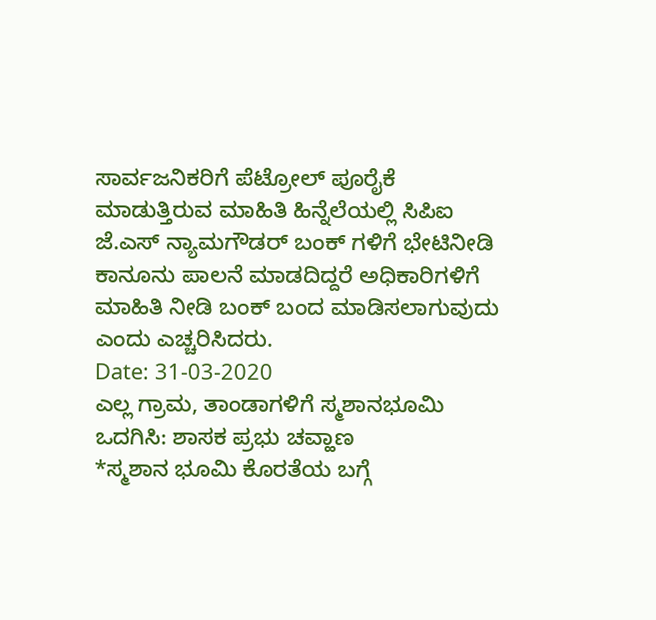ಸಾರ್ವಜನಿಕರಿಗೆ ಪೆಟ್ರೋಲ್ ಪೂರೈಕೆ ಮಾಡುತ್ತಿರುವ ಮಾಹಿತಿ ಹಿನ್ನೆಲೆಯಲ್ಲಿ ಸಿಪಿಐ ಜೆ.ಎಸ್ ನ್ಯಾಮಗೌಡರ್ ಬಂಕ್ ಗಳಿಗೆ ಭೇಟಿನೀಡಿ ಕಾನೂನು ಪಾಲನೆ ಮಾಡದಿದ್ದರೆ ಅಧಿಕಾರಿಗಳಿಗೆ ಮಾಹಿತಿ ನೀಡಿ ಬಂಕ್ ಬಂದ ಮಾಡಿಸಲಾಗುವುದು ಎಂದು ಎಚ್ಚರಿಸಿದರು.
Date: 31-03-2020
ಎಲ್ಲ ಗ್ರಾಮ, ತಾಂಡಾಗಳಿಗೆ ಸ್ಮಶಾನಭೂಮಿ ಒದಗಿಸಿ: ಶಾಸಕ ಪ್ರಭು ಚವ್ಹಾಣ
*ಸ್ಮಶಾನ ಭೂಮಿ ಕೊರತೆಯ ಬಗ್ಗೆ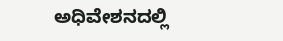ಅಧಿವೇಶನದಲ್ಲಿ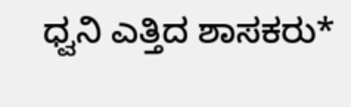ಧ್ವನಿ ಎತ್ತಿದ ಶಾಸಕರು*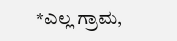*ಎಲ್ಲ ಗ್ರಾಮ,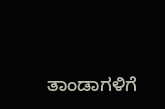ತಾಂಡಾಗಳಿಗೆ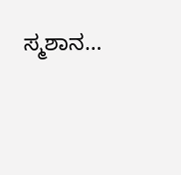ಸ್ಮಶಾನ…